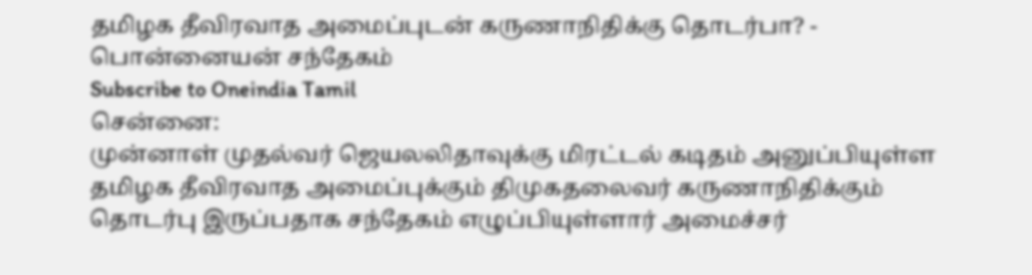தமிழக தீவிரவாத அமைப்புடன் கருணாநிதிக்கு தொடர்பா? - பொன்னையன் சந்தேகம்
Subscribe to Oneindia Tamil
சென்னை:
முன்னாள் முதல்வர் ஜெயலலிதாவுக்கு மிரட்டல் கடிதம் அனுப்பியுள்ள தமிழக தீவிரவாத அமைப்புக்கும் திமுகதலைவர் கருணாநிதிக்கும் தொடர்பு இருப்பதாக சந்தேகம் எழுப்பியுள்ளார் அமைச்சர்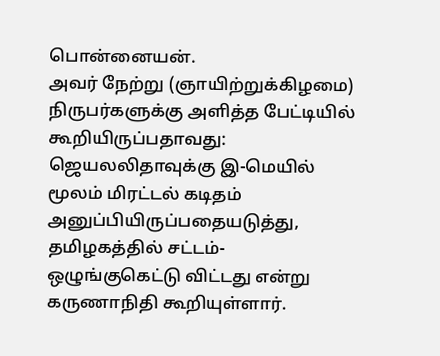பொன்னையன்.
அவர் நேற்று (ஞாயிற்றுக்கிழமை) நிருபர்களுக்கு அளித்த பேட்டியில் கூறியிருப்பதாவது:
ஜெயலலிதாவுக்கு இ-மெயில் மூலம் மிரட்டல் கடிதம் அனுப்பியிருப்பதையடுத்து, தமிழகத்தில் சட்டம்-ஒழுங்குகெட்டு விட்டது என்று கருணாநிதி கூறியுள்ளார்.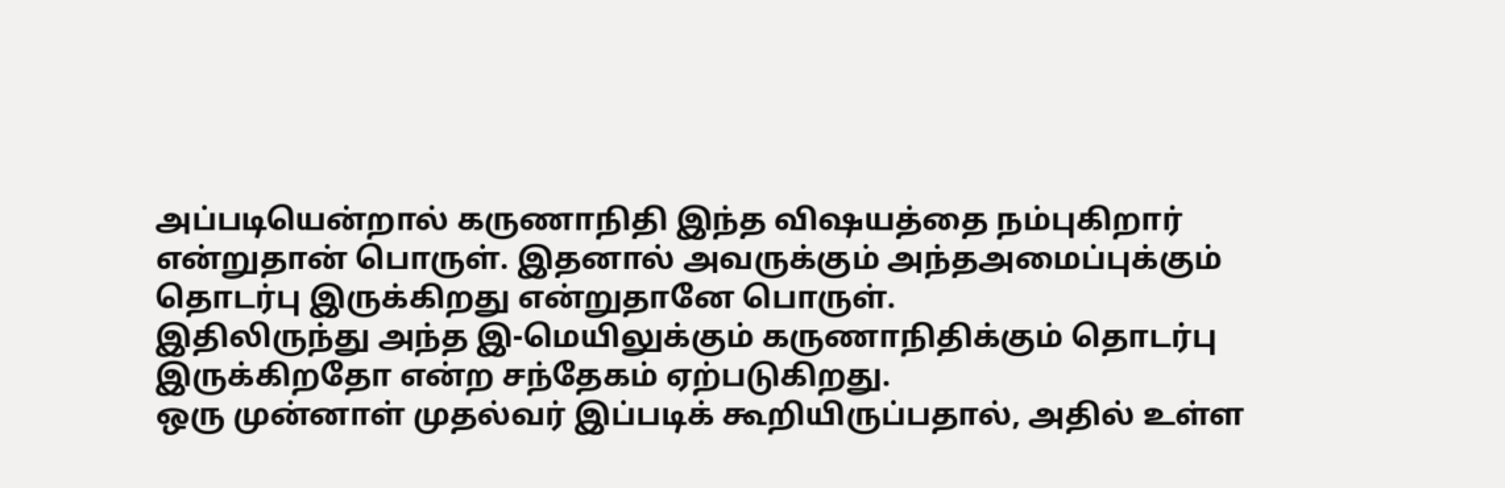அப்படியென்றால் கருணாநிதி இந்த விஷயத்தை நம்புகிறார் என்றுதான் பொருள். இதனால் அவருக்கும் அந்தஅமைப்புக்கும் தொடர்பு இருக்கிறது என்றுதானே பொருள்.
இதிலிருந்து அந்த இ-மெயிலுக்கும் கருணாநிதிக்கும் தொடர்பு இருக்கிறதோ என்ற சந்தேகம் ஏற்படுகிறது.
ஒரு முன்னாள் முதல்வர் இப்படிக் கூறியிருப்பதால், அதில் உள்ள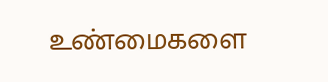உண்மைகளை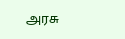அரசு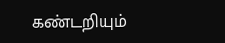கண்டறியும்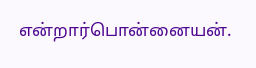என்றார்பொன்னையன்.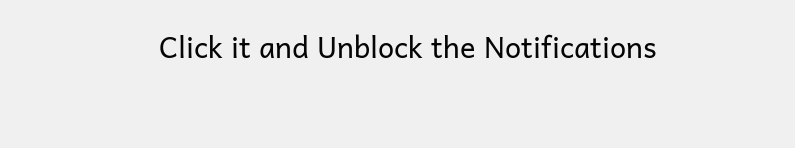Click it and Unblock the Notifications